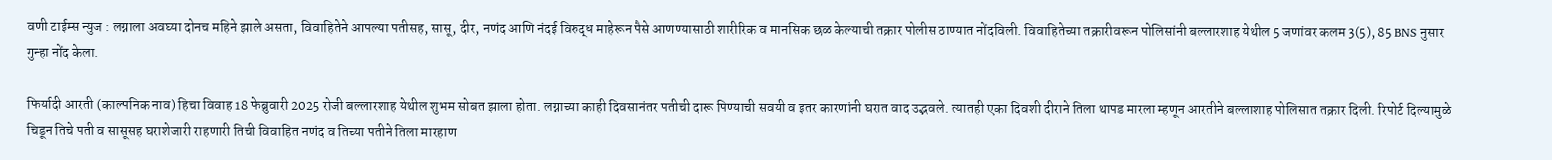वणी टाईम्स न्युज : लग्नाला अवघ्या दोनच महिने झाले असता, विवाहितेने आपल्या पतीसह, सासू, दीर, नणंद आणि नंदई विरुद्ध माहेरून पैसे आणण्यासाठी शारीरिक व मानसिक छळ केल्याची तक्रार पोलीस ठाण्यात नोंदविली. विवाहितेच्या तक्रारीवरून पोलिसांनी बल्लारशाह येथील 5 जणांवर कलम 3(5), 85 BNS नुसार गुन्हा नोंद केला.

फिर्यादी आरती (काल्पनिक नाव) हिचा विवाह 18 फेब्रुवारी 2025 रोजी बल्लारशाह येथील शुभम सोबत झाला होता. लग्नाच्या काही दिवसानंतर पतीची दारू पिण्याची सवयी व इतर कारणांनी घरात वाद उद्भवले. त्यातही एका दिवशी दीराने तिला थापड मारला म्हणून आरतीने बल्लाशाह पोलिसात तक्रार दिली. रिपोर्ट दिल्यामुळे चिडून तिचे पती व सासूसह घराशेजारी राहणारी तिची विवाहित नणंद व तिच्या पतीने तिला मारहाण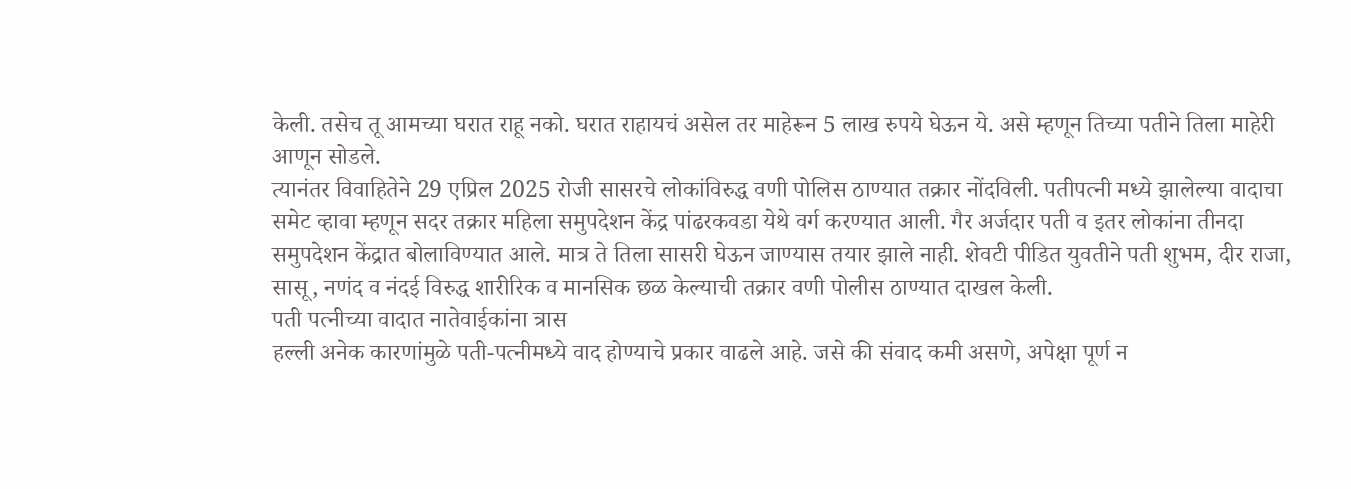केली. तसेच तू आमच्या घरात राहू नको. घरात राहायचं असेल तर माहेरून 5 लाख रुपये घेऊन ये. असे म्हणून तिच्या पतीने तिला माहेरी आणून सोडले.
त्यानंतर विवाहितेने 29 एप्रिल 2025 रोजी सासरचे लोकांविरुद्ध वणी पोलिस ठाण्यात तक्रार नोंदविली. पतीपत्नी मध्ये झालेल्या वादाचा समेट व्हावा म्हणून सदर तक्रार महिला समुपदेशन केंद्र पांढरकवडा येथे वर्ग करण्यात आली. गैर अर्जदार पती व इतर लोकांना तीनदा समुपदेशन केंद्रात बोलाविण्यात आले. मात्र ते तिला सासरी घेऊन जाण्यास तयार झाले नाही. शेवटी पीडित युवतीने पती शुभम, दीर राजा, सासू, नणंद व नंदई विरुद्ध शारीरिक व मानसिक छळ केल्याची तक्रार वणी पोलीस ठाण्यात दाखल केली.
पती पत्नीच्या वादात नातेवाईकांना त्रास
हल्ली अनेक कारणांमुळे पती-पत्नीमध्ये वाद होण्याचे प्रकार वाढले आहे. जसे की संवाद कमी असणे, अपेक्षा पूर्ण न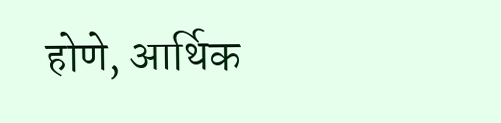होणे, आर्थिक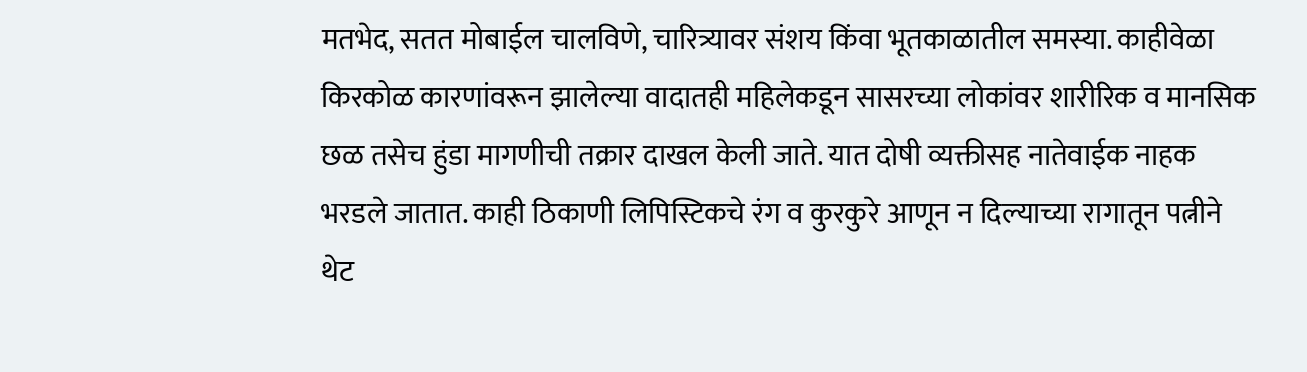मतभेद, सतत मोबाईल चालविणे, चारित्र्यावर संशय किंवा भूतकाळातील समस्या. काहीवेळा किरकोळ कारणांवरून झालेल्या वादातही महिलेकडून सासरच्या लोकांवर शारीरिक व मानसिक छळ तसेच हुंडा मागणीची तक्रार दाखल केली जाते. यात दोषी व्यक्तीसह नातेवाईक नाहक भरडले जातात. काही ठिकाणी लिपिस्टिकचे रंग व कुरकुरे आणून न दिल्याच्या रागातून पत्नीने थेट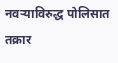नवऱ्याविरुद्ध पोलिसात तक्रार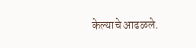केल्याचे आढळले.